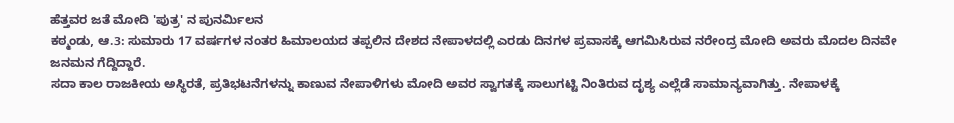ಹೆತ್ತವರ ಜತೆ ಮೋದಿ 'ಪುತ್ರ' ನ ಪುನರ್ಮಿಲನ
ಕಠ್ಮಂಡು, ಆ.3: ಸುಮಾರು 17 ವರ್ಷಗಳ ನಂತರ ಹಿಮಾಲಯದ ತಪ್ಪಲಿನ ದೇಶದ ನೇಪಾಳದಲ್ಲಿ ಎರಡು ದಿನಗಳ ಪ್ರವಾಸಕ್ಕೆ ಆಗಮಿಸಿರುವ ನರೇಂದ್ರ ಮೋದಿ ಅವರು ಮೊದಲ ದಿನವೇ ಜನಮನ ಗೆದ್ದಿದ್ದಾರೆ.
ಸದಾ ಕಾಲ ರಾಜಕೀಯ ಅಸ್ಥಿರತೆ, ಪ್ರತಿಭಟನೆಗಳನ್ನು ಕಾಣುವ ನೇಪಾಳಿಗಳು ಮೋದಿ ಅವರ ಸ್ವಾಗತಕ್ಕೆ ಸಾಲುಗಟ್ಟಿ ನಿಂತಿರುವ ದೃಶ್ಯ ಎಲ್ಲೆಡೆ ಸಾಮಾನ್ಯವಾಗಿತ್ತು. ನೇಪಾಳಕ್ಕೆ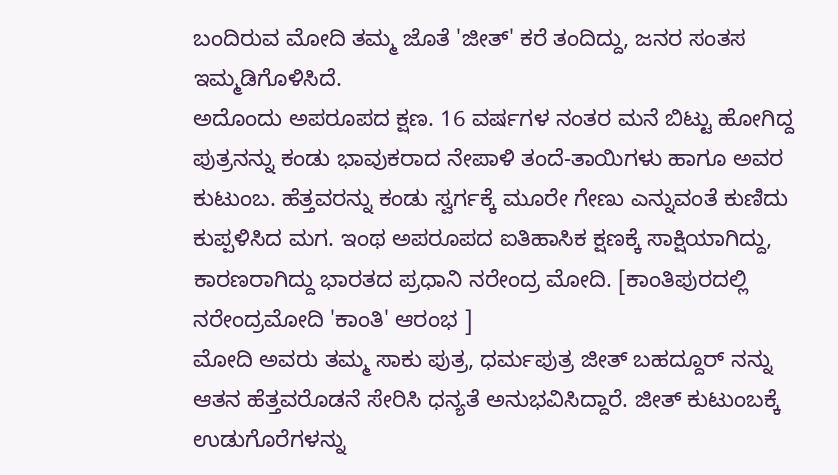ಬಂದಿರುವ ಮೋದಿ ತಮ್ಮ ಜೊತೆ 'ಜೀತ್' ಕರೆ ತಂದಿದ್ದು, ಜನರ ಸಂತಸ ಇಮ್ಮಡಿಗೊಳಿಸಿದೆ.
ಅದೊಂದು ಅಪರೂಪದ ಕ್ಷಣ. 16 ವರ್ಷಗಳ ನಂತರ ಮನೆ ಬಿಟ್ಟು ಹೋಗಿದ್ದ ಪುತ್ರನನ್ನು ಕಂಡು ಭಾವುಕರಾದ ನೇಪಾಳಿ ತಂದೆ-ತಾಯಿಗಳು ಹಾಗೂ ಅವರ ಕುಟುಂಬ. ಹೆತ್ತವರನ್ನು ಕಂಡು ಸ್ವರ್ಗಕ್ಕೆ ಮೂರೇ ಗೇಣು ಎನ್ನುವಂತೆ ಕುಣಿದು ಕುಪ್ಪಳಿಸಿದ ಮಗ. ಇಂಥ ಅಪರೂಪದ ಐತಿಹಾಸಿಕ ಕ್ಷಣಕ್ಕೆ ಸಾಕ್ಷಿಯಾಗಿದ್ದು, ಕಾರಣರಾಗಿದ್ದು ಭಾರತದ ಪ್ರಧಾನಿ ನರೇಂದ್ರ ಮೋದಿ. [ಕಾಂತಿಪುರದಲ್ಲಿ ನರೇಂದ್ರಮೋದಿ 'ಕಾಂತಿ' ಆರಂಭ ]
ಮೋದಿ ಅವರು ತಮ್ಮ ಸಾಕು ಪುತ್ರ, ಧರ್ಮಪುತ್ರ ಜೀತ್ ಬಹದ್ದೂರ್ ನನ್ನು ಆತನ ಹೆತ್ತವರೊಡನೆ ಸೇರಿಸಿ ಧನ್ಯತೆ ಅನುಭವಿಸಿದ್ದಾರೆ. ಜೀತ್ ಕುಟುಂಬಕ್ಕೆ ಉಡುಗೊರೆಗಳನ್ನು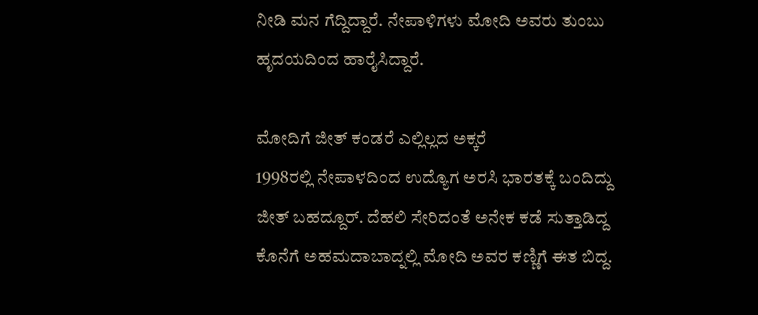ನೀಡಿ ಮನ ಗೆದ್ದಿದ್ದಾರೆ. ನೇಪಾಳಿಗಳು ಮೋದಿ ಅವರು ತುಂಬು ಹೃದಯದಿಂದ ಹಾರೈಸಿದ್ದಾರೆ.

ಮೋದಿಗೆ ಜೀತ್ ಕಂಡರೆ ಎಲ್ಲಿಲ್ಲದ ಅಕ್ಕರೆ
1998ರಲ್ಲಿ ನೇಪಾಳದಿಂದ ಉದ್ಯೊಗ ಅರಸಿ ಭಾರತಕ್ಕೆ ಬಂದಿದ್ದು ಜೀತ್ ಬಹದ್ದೂರ್. ದೆಹಲಿ ಸೇರಿದಂತೆ ಅನೇಕ ಕಡೆ ಸುತ್ತಾಡಿದ್ದ ಕೊನೆಗೆ ಅಹಮದಾಬಾದ್ನಲ್ಲಿ ಮೋದಿ ಅವರ ಕಣ್ಣಿಗೆ ಈತ ಬಿದ್ದ.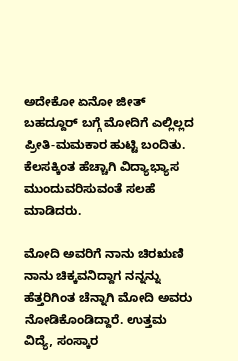ಅದೇಕೋ ಏನೋ ಜೀತ್ ಬಹದ್ದೂರ್ ಬಗ್ಗೆ ಮೋದಿಗೆ ಎಲ್ಲಿಲ್ಲದ ಪ್ರೀತಿ-ಮಮಕಾರ ಹುಟ್ಟಿ ಬಂದಿತು. ಕೆಲಸಕ್ಕಿಂತ ಹೆಚ್ಚಾಗಿ ವಿದ್ಯಾಭ್ಯಾಸ ಮುಂದುವರಿಸುವಂತೆ ಸಲಹೆ ಮಾಡಿದರು.

ಮೋದಿ ಅವರಿಗೆ ನಾನು ಚಿರಋಣಿ
ನಾನು ಚಿಕ್ಕವನಿದ್ದಾಗ ನನ್ನನ್ನು ಹೆತ್ತರಿಗಿಂತ ಚೆನ್ನಾಗಿ ಮೋದಿ ಅವರು ನೋಡಿಕೊಂಡಿದ್ದಾರೆ. ಉತ್ತಮ ವಿದ್ಯೆ, ಸಂಸ್ಕಾರ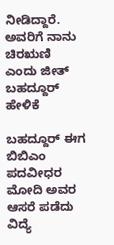ನೀಡಿದ್ದಾರೆ. ಅವರಿಗೆ ನಾನು ಚಿರಋಣಿ ಎಂದು ಜೀತ್ ಬಹದ್ದೂರ್ ಹೇಳಿಕೆ

ಬಹದ್ದೂರ್ ಈಗ ಬಿಬಿಎಂ ಪದವೀಧರ
ಮೋದಿ ಅವರ ಆಸರೆ ಪಡೆದು ವಿದ್ಯೆ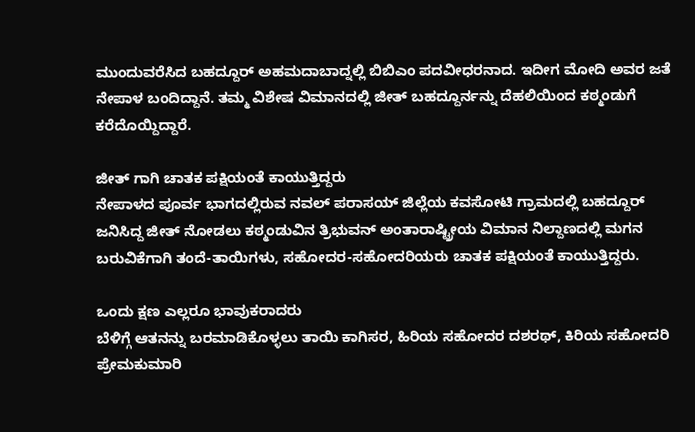ಮುಂದುವರೆಸಿದ ಬಹದ್ದೂರ್ ಅಹಮದಾಬಾದ್ನಲ್ಲಿ ಬಿಬಿಎಂ ಪದವೀಧರನಾದ. ಇದೀಗ ಮೋದಿ ಅವರ ಜತೆ ನೇಪಾಳ ಬಂದಿದ್ದಾನೆ. ತಮ್ಮ ವಿಶೇಷ ವಿಮಾನದಲ್ಲಿ ಜೀತ್ ಬಹದ್ದೂರ್ನನ್ನು ದೆಹಲಿಯಿಂದ ಕಠ್ಮಂಡುಗೆ ಕರೆದೊಯ್ದಿದ್ದಾರೆ.

ಜೀತ್ ಗಾಗಿ ಚಾತಕ ಪಕ್ಷಿಯಂತೆ ಕಾಯುತ್ತಿದ್ದರು
ನೇಪಾಳದ ಪೂರ್ವ ಭಾಗದಲ್ಲಿರುವ ನವಲ್ ಪರಾಸಯ್ ಜಿಲ್ಲೆಯ ಕವಸೋಟಿ ಗ್ರಾಮದಲ್ಲಿ ಬಹದ್ದೂರ್ ಜನಿಸಿದ್ದ ಜೀತ್ ನೋಡಲು ಕಠ್ಮಂಡುವಿನ ತ್ರಿಭುವನ್ ಅಂತಾರಾಷ್ಟ್ರೀಯ ವಿಮಾನ ನಿಲ್ದಾಣದಲ್ಲಿ ಮಗನ ಬರುವಿಕೆಗಾಗಿ ತಂದೆ-ತಾಯಿಗಳು, ಸಹೋದರ-ಸಹೋದರಿಯರು ಚಾತಕ ಪಕ್ಷಿಯಂತೆ ಕಾಯುತ್ತಿದ್ದರು.

ಒಂದು ಕ್ಷಣ ಎಲ್ಲರೂ ಭಾವುಕರಾದರು
ಬೆಳಿಗ್ಗೆ ಆತನನ್ನು ಬರಮಾಡಿಕೊಳ್ಳಲು ತಾಯಿ ಕಾಗಿಸರ, ಹಿರಿಯ ಸಹೋದರ ದಶರಥ್, ಕಿರಿಯ ಸಹೋದರಿ ಪ್ರೇಮಕುಮಾರಿ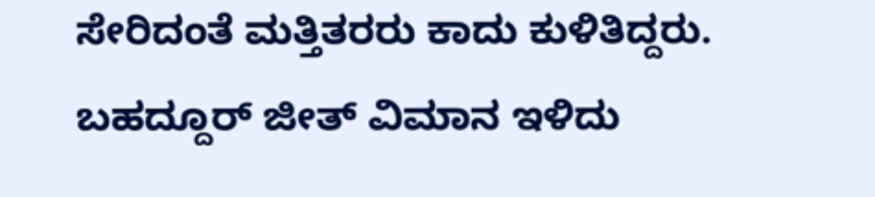ಸೇರಿದಂತೆ ಮತ್ತಿತರರು ಕಾದು ಕುಳಿತಿದ್ದರು. ಬಹದ್ದೂರ್ ಜೀತ್ ವಿಮಾನ ಇಳಿದು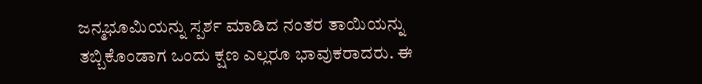ಜನ್ಮಭೂಮಿಯನ್ನು ಸ್ಪರ್ಶ ಮಾಡಿದ ನಂತರ ತಾಯಿಯನ್ನು ತಬ್ಬಿಕೊಂಡಾಗ ಒಂದು ಕ್ಷಣ ಎಲ್ಲರೂ ಭಾವುಕರಾದರು. ಈ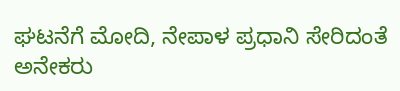ಘಟನೆಗೆ ಮೋದಿ, ನೇಪಾಳ ಪ್ರಧಾನಿ ಸೇರಿದಂತೆ ಅನೇಕರು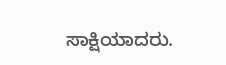ಸಾಕ್ಷಿಯಾದರು.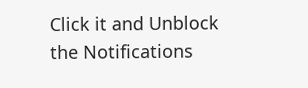Click it and Unblock the Notifications